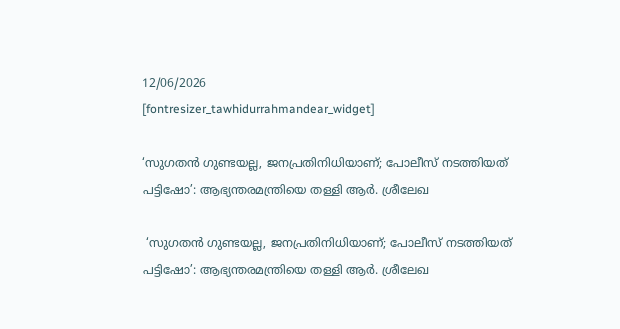12/06/2026
[fontresizer_tawhidurrahmandear_widget]

‘സുഗതൻ ഗുണ്ടയല്ല, ജനപ്രതിനിധിയാണ്; പോലീസ് നടത്തിയത് പട്ടിഷോ’: ആഭ്യന്തരമന്ത്രിയെ തള്ളി ആർ. ശ്രീലേഖ

 ‘സുഗതൻ ഗുണ്ടയല്ല, ജനപ്രതിനിധിയാണ്; പോലീസ് നടത്തിയത് പട്ടിഷോ’: ആഭ്യന്തരമന്ത്രിയെ തള്ളി ആർ. ശ്രീലേഖ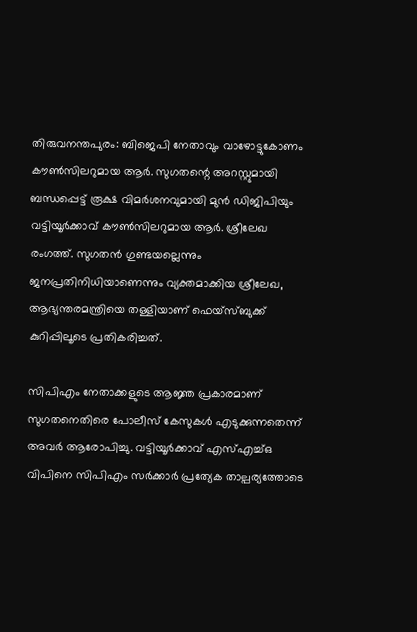തിരുവനന്തപുരം: ബിജെപി നേതാവും വാഴോട്ടുകോണം കൗൺസിലറുമായ ആർ. സുഗതന്റെ അറസ്റ്റുമായി ബന്ധപ്പെട്ട് രൂക്ഷ വിമർശനവുമായി മുൻ ഡിജിപിയും വട്ടിയൂർക്കാവ് കൗൺസിലറുമായ ആർ. ശ്രീലേഖ രംഗത്ത്. സുഗതൻ ഗുണ്ടയല്ലെന്നും ജനപ്രതിനിധിയാണെന്നും വ്യക്തമാക്കിയ ശ്രീലേഖ, ആഭ്യന്തരമന്ത്രിയെ തള്ളിയാണ് ഫെയ്‌സ്ബുക്ക് കുറിപ്പിലൂടെ പ്രതികരിച്ചത്.

സിപിഎം നേതാക്കളുടെ ആജ്ഞ പ്രകാരമാണ് സുഗതനെതിരെ പോലീസ് കേസുകൾ എടുക്കുന്നതെന്ന് അവർ ആരോപിച്ചു. വട്ടിയൂർക്കാവ് എസ്‌എച്ച്‌ഒ വിപിനെ സിപിഎം സർക്കാർ പ്രത്യേക താല്പര്യത്തോടെ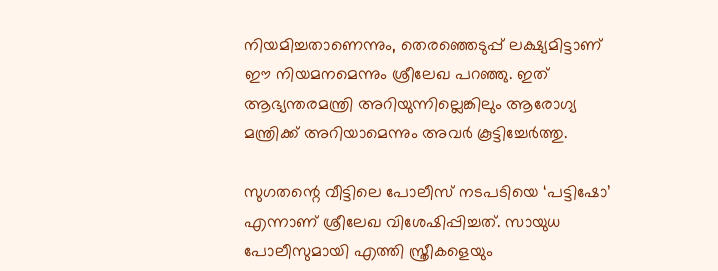നിയമിച്ചതാണെന്നും, തെരഞ്ഞെടുപ്പ് ലക്ഷ്യമിട്ടാണ് ഈ നിയമനമെന്നും ശ്രീലേഖ പറഞ്ഞു. ഇത് ആഭ്യന്തരമന്ത്രി അറിയുന്നില്ലെങ്കിലും ആരോഗ്യ മന്ത്രിക്ക് അറിയാമെന്നും അവർ കൂട്ടിച്ചേർത്തു.

സുഗതന്റെ വീട്ടിലെ പോലീസ് നടപടിയെ ‘പട്ടിഷോ’ എന്നാണ് ശ്രീലേഖ വിശേഷിപ്പിച്ചത്. സായുധ പോലീസുമായി എത്തി സ്ത്രീകളെയും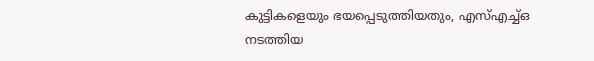കുട്ടികളെയും ഭയപ്പെടുത്തിയതും, എസ്‌എച്ച്‌ഒ നടത്തിയ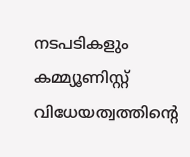നടപടികളും കമ്മ്യൂണിസ്റ്റ് വിധേയത്വത്തിന്റെ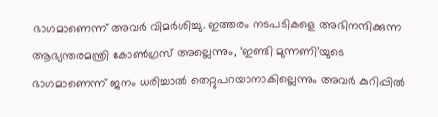ഭാഗമാണെന്ന് അവർ വിമർശിച്ചു. ഇത്തരം നടപടികളെ അഭിനന്ദിക്കുന്ന ആഭ്യന്തരമന്ത്രി കോൺഗ്രസ് അല്ലെന്നും, ‘ഇണ്ടി മുന്നണി’യുടെ ഭാഗമാണെന്ന് ജനം ധരിച്ചാൽ തെറ്റുപറയാനാകില്ലെന്നും അവർ കുറിപ്പിൽ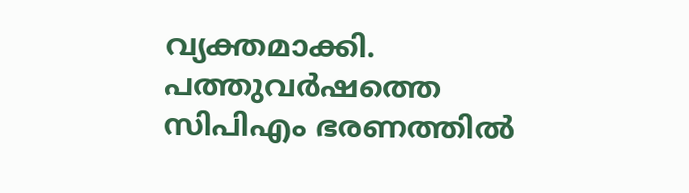വ്യക്തമാക്കി. പത്തുവർഷത്തെ സിപിഎം ഭരണത്തിൽ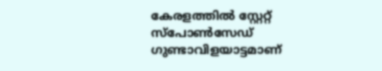കേരളത്തിൽ സ്റ്റേറ്റ് സ്പോൺസേഡ് ഗുണ്ടാവിളയാട്ടമാണ്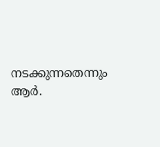നടക്കുന്നതെന്നും ആർ.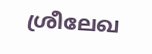ശ്രീലേഖ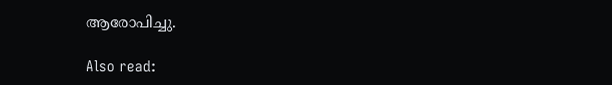ആരോപിച്ചു.

Also read: